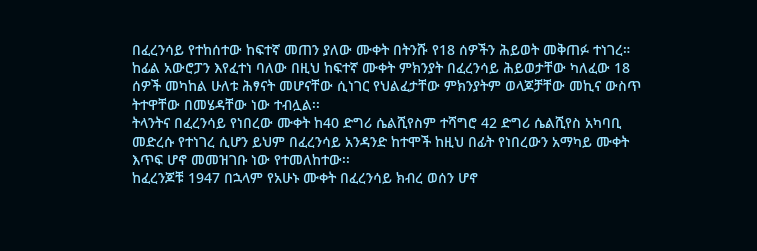በፈረንሳይ የተከሰተው ከፍተኛ መጠን ያለው ሙቀት በትንሹ የ18 ሰዎችን ሕይወት መቅጠፉ ተነገረ።
ከፊል አውሮፓን እየፈተነ ባለው በዚህ ከፍተኛ ሙቀት ምክንያት በፈረንሳይ ሕይወታቸው ካለፈው 18 ሰዎች መካከል ሁለቱ ሕፃናት መሆናቸው ሲነገር የህልፈታቸው ምክንያትም ወላጆቻቸው መኪና ውስጥ ትተዋቸው በመሄዳቸው ነው ተብሏል፡፡
ትላንትና በፈረንሳይ የነበረው ሙቀት ከ40 ድግሪ ሴልሺየስም ተሻግሮ 42 ድግሪ ሴልሺየስ አካባቢ መድረሱ የተነገረ ሲሆን ይህም በፈረንሳይ አንዳንድ ከተሞች ከዚህ በፊት የነበረውን አማካይ ሙቀት እጥፍ ሆኖ መመዝገቡ ነው የተመለከተው፡፡
ከፈረንጆቹ 1947 በኋላም የአሁኑ ሙቀት በፈረንሳይ ክብረ ወሰን ሆኖ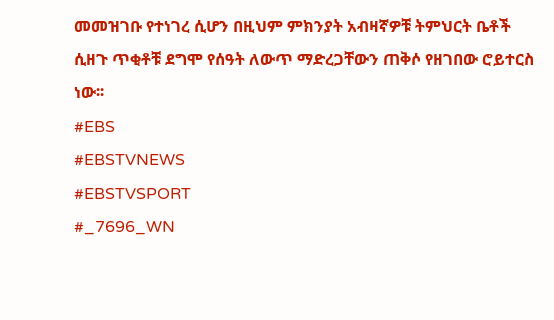መመዝገቡ የተነገረ ሲሆን በዚህም ምክንያት አብዛኛዎቹ ትምህርት ቤቶች ሲዘጉ ጥቂቶቹ ደግሞ የሰዓት ለውጥ ማድረጋቸውን ጠቅሶ የዘገበው ሮይተርስ ነው፡፡
#EBS
#EBSTVNEWS
#EBSTVSPORT
#_7696_WN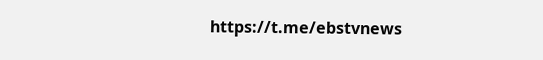https://t.me/ebstvnews